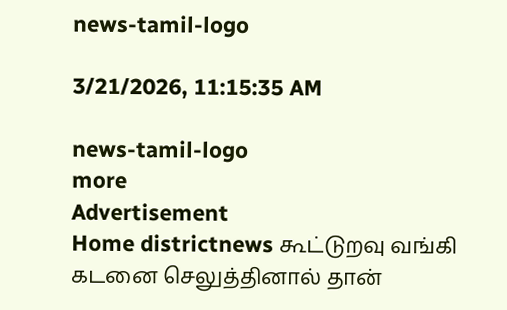news-tamil-logo

3/21/2026, 11:15:35 AM

news-tamil-logo
more
Advertisement
Home districtnews கூட்டுறவு வங்கி கடனை செலுத்தினால் தான்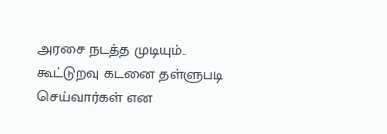அரசை நடத்த முடியும்.. கூட்டுறவு கடனை தள்ளுபடி செய்வார்கள் என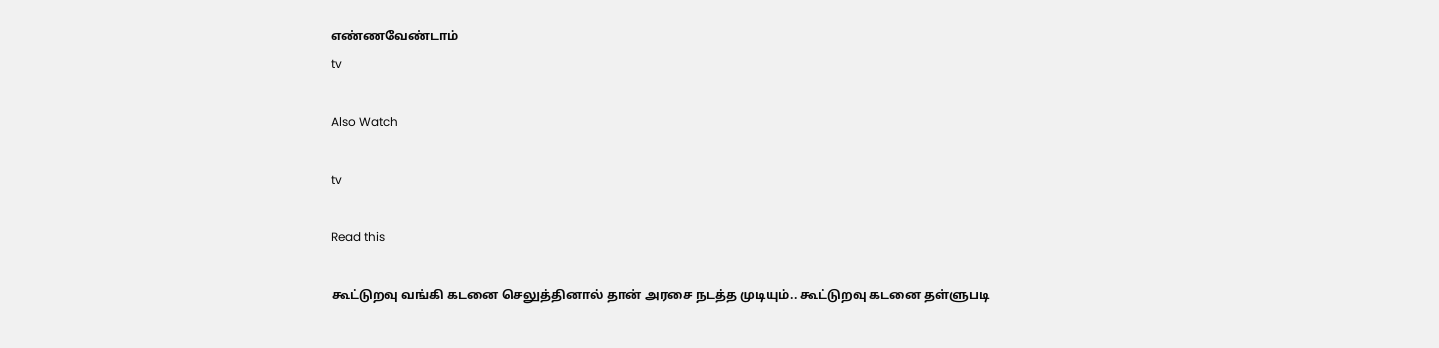எண்ணவேண்டாம்
tv

Also Watch

tv

Read this

கூட்டுறவு வங்கி கடனை செலுத்தினால் தான் அரசை நடத்த முடியும்.. கூட்டுறவு கடனை தள்ளுபடி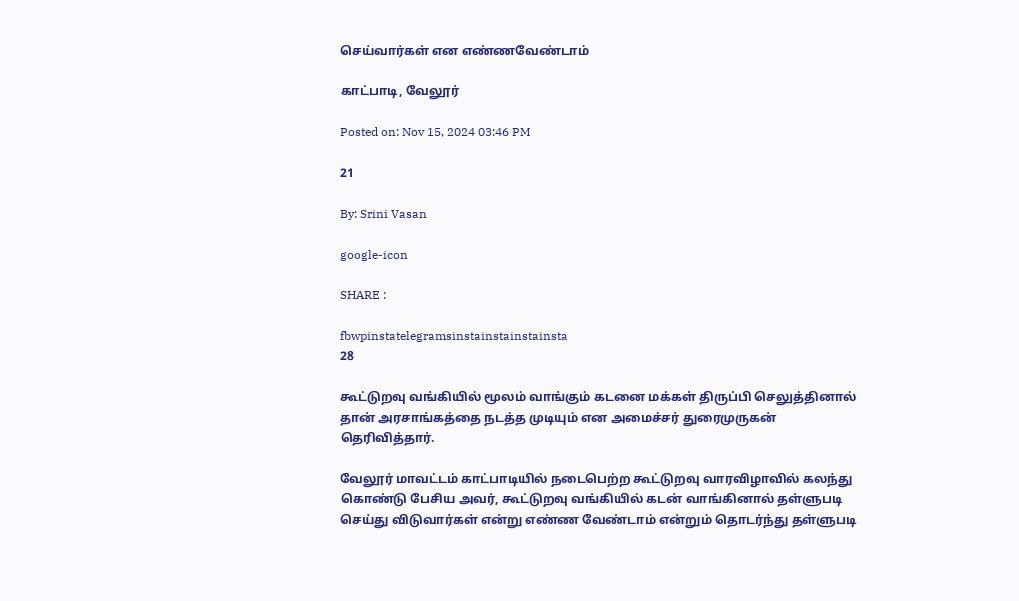செய்வார்கள் என எண்ணவேண்டாம்

காட்பாடி, வேலூர்

Posted on: Nov 15, 2024 03:46 PM

21

By: Srini Vasan

google-icon

SHARE :

fbwpinstatelegramsinstainstainstainsta
28

கூட்டுறவு வங்கியில் மூலம் வாங்கும் கடனை மக்கள் திருப்பி செலுத்தினால் தான் அரசாங்கத்தை நடத்த முடியும் என அமைச்சர் துரைமுருகன் தெரிவித்தார்.

வேலூர் மாவட்டம் காட்பாடியில் நடைபெற்ற கூட்டுறவு வாரவிழாவில் கலந்து கொண்டு பேசிய அவர், கூட்டுறவு வங்கியில் கடன் வாங்கினால் தள்ளுபடி செய்து விடுவார்கள் என்று எண்ண வேண்டாம் என்றும் தொடர்ந்து தள்ளுபடி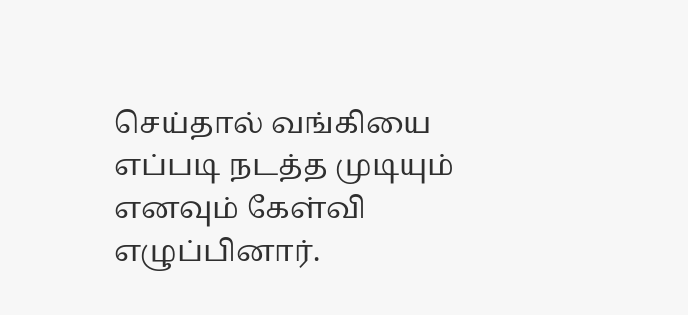செய்தால் வங்கியை எப்படி நடத்த முடியும் எனவும் கேள்வி எழுப்பினார்.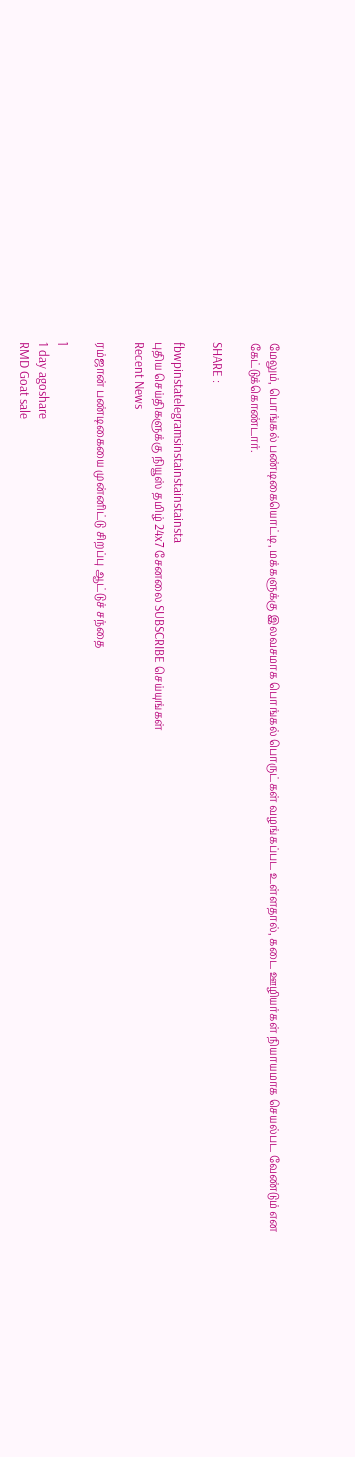மேலும், பொங்கல் பண்டிகையொட்டி, மக்களுக்கு இலவசமாக பொங்கல் பொருட்கள் வழங்கப்பட உள்ளதால், கடை ஊழியர்கள் நியாயமாக செயல்பட வேண்டும் என கேட்டுக்கொண்டார்.

SHARE :

fbwpinstatelegramsinstainstainstainsta
புதிய செய்திகளுக்கு நியூஸ் தமிழ் 24x7 சேனலை SUBSCRIBE செய்யுங்கள்
Recent News

ரம்ஜான் பண்டிகையை முன்னிட்டு சிறப்பு ஆட்டுச் சந்தை

1
1 day agoshare
RMD Goat sale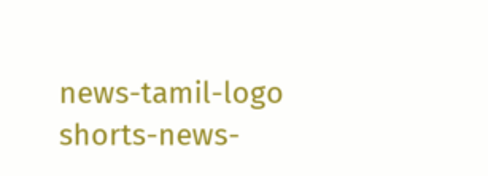news-tamil-logo
shorts-news-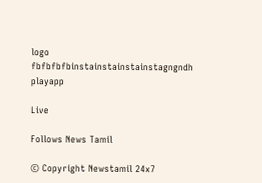logo
fbfbfbfbinstainstainstainstagngndh
playapp

Live

Follows News Tamil

© Copyright Newstamil 24x7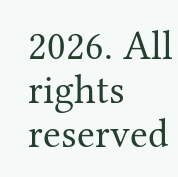2026. All rights reserved